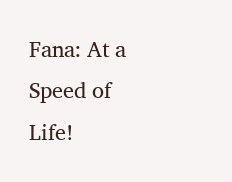Fana: At a Speed of Life!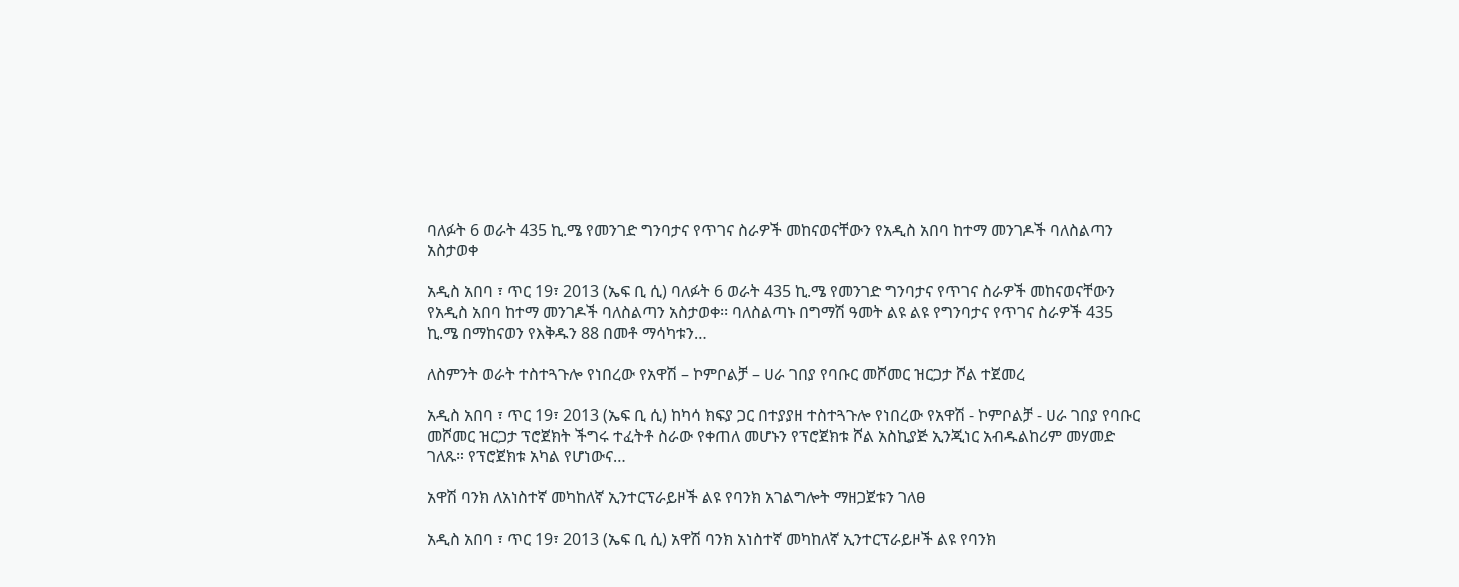ባለፉት 6 ወራት 435 ኪ.ሜ የመንገድ ግንባታና የጥገና ስራዎች መከናወናቸውን የአዲስ አበባ ከተማ መንገዶች ባለስልጣን አስታወቀ

አዲስ አበባ ፣ ጥር 19፣ 2013 (ኤፍ ቢ ሲ) ባለፉት 6 ወራት 435 ኪ.ሜ የመንገድ ግንባታና የጥገና ስራዎች መከናወናቸውን የአዲስ አበባ ከተማ መንገዶች ባለስልጣን አስታወቀ፡፡ ባለስልጣኑ በግማሽ ዓመት ልዩ ልዩ የግንባታና የጥገና ስራዎች 435 ኪ.ሜ በማከናወን የእቅዱን 88 በመቶ ማሳካቱን…

ለስምንት ወራት ተስተጓጉሎ የነበረው የአዋሽ – ኮምቦልቻ – ሀራ ገበያ የባቡር መሾመር ዝርጋታ ሾል ተጀመረ

አዲስ አበባ ፣ ጥር 19፣ 2013 (ኤፍ ቢ ሲ) ከካሳ ክፍያ ጋር በተያያዘ ተስተጓጉሎ የነበረው የአዋሽ - ኮምቦልቻ - ሀራ ገበያ የባቡር መሾመር ዝርጋታ ፕሮጀክት ችግሩ ተፈትቶ ስራው የቀጠለ መሆኑን የፕሮጀክቱ ሾል አስኪያጅ ኢንጂነር አብዱልከሪም መሃመድ ገለጹ። የፕሮጀክቱ አካል የሆነውና…

አዋሽ ባንክ ለአነስተኛ መካከለኛ ኢንተርፕራይዞች ልዩ የባንክ አገልግሎት ማዘጋጀቱን ገለፀ

አዲስ አበባ ፣ ጥር 19፣ 2013 (ኤፍ ቢ ሲ) አዋሽ ባንክ አነስተኛ መካከለኛ ኢንተርፕራይዞች ልዩ የባንክ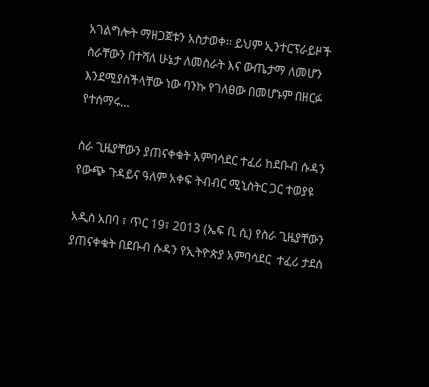አገልግሎት ማዘጋጀቱን አስታወቀ፡፡ ይህም ኢንተርፕራይዞች ስራቸውን በተሻለ ሁኔታ ለመስራት እና ውጤታማ ለመሆን እንደሚያስችላቸው ነው ባንኩ የገለፀው በመሆኑም በዘርፉ የተሰማሩ…

ስራ ጊዜያቸውን ያጠናቀቁት አምባሳደር ተፈሪ ከደቡብ ሱዳን የውጭ ጉዳይና ዓለም አቀፍ ትብብር ሚኒስትር ጋር ተወያዩ

አዲስ አበባ ፣ ጥር 19፣ 2013 (ኤፍ ቢ ሲ) የስራ ጊዜያቸውን ያጠናቀቁት በደቡብ ሱዳን የኢትዮጵያ አምባሳደር  ተፈሪ ታደሰ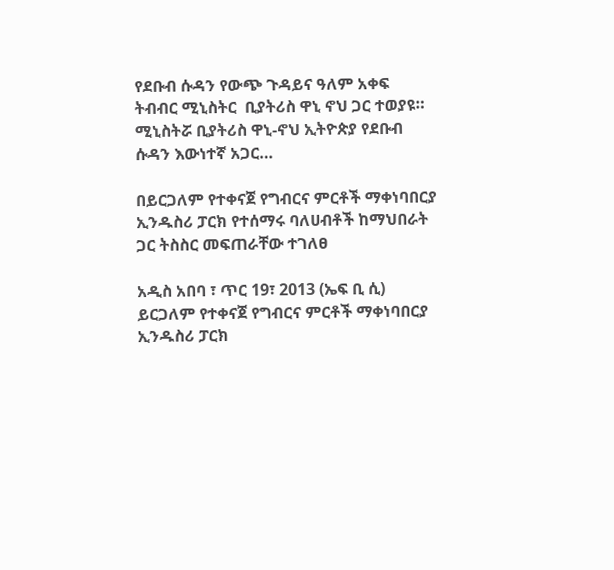የደቡብ ሱዳን የውጭ ጉዳይና ዓለም አቀፍ ትብብር ሚኒስትር  ቢያትሪስ ዋኒ ኖህ ጋር ተወያዩ። ሚኒስትሯ ቢያትሪስ ዋኒ-ኖህ ኢትዮጵያ የደቡብ ሱዳን እውነተኛ አጋር…

በይርጋለም የተቀናጀ የግብርና ምርቶች ማቀነባበርያ ኢንዱስሪ ፓርክ የተሰማሩ ባለሀብቶች ከማህበራት ጋር ትስስር መፍጠራቸው ተገለፀ

አዲስ አበባ ፣ ጥር 19፣ 2013 (ኤፍ ቢ ሲ) ይርጋለም የተቀናጀ የግብርና ምርቶች ማቀነባበርያ ኢንዱስሪ ፓርክ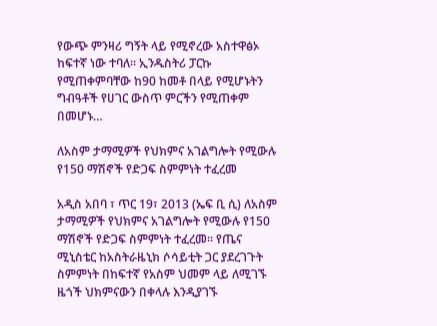የውጭ ምንዛሪ ግኝት ላይ የሚኖረው አስተዋፅኦ ከፍተኛ ነው ተባለ፡፡ ኢንዱስትሪ ፓርኩ የሚጠቀምባቸው ከ90 ከመቶ በላይ የሚሆኑትን ግብዓቶች የሀገር ውስጥ ምርችን የሚጠቀም በመሆኑ…

ለአስም ታማሚዎች የህክምና አገልግሎት የሚውሉ የ150 ማሽኖች የድጋፍ ስምምነት ተፈረመ

አዲስ አበባ ፣ ጥር 19፣ 2013 (ኤፍ ቢ ሲ) ለአስም ታማሚዎች የህክምና አገልግሎት የሚውሉ የ150 ማሽኖች የድጋፍ ስምምነት ተፈረመ። የጤና ሚኒስቴር ከአስትራዜኒክ ሶሳይቲት ጋር ያደረገጉት ስምምነት በከፍተኛ የአስም ህመም ላይ ለሚገኙ ዜጎች ህክምናውን በቀላሉ እንዲያገኙ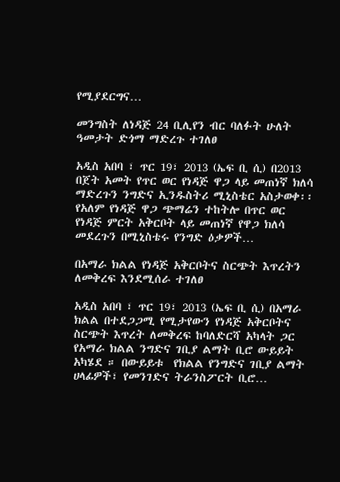የሚያደርግና…

መንግስት ለነዳጅ 24 ቢሊየን ብር ባለፉት ሁለት ዓመታት ድጎማ ማድረጉ ተገለፀ

አዲስ አበባ ፣ ጥር 19፣ 2013 (ኤፍ ቢ ሲ) በ2013 በጀት አመት የጥር ወር የነዳጅ ዋጋ ላይ መጠነኛ ክለሳ ማድረጉን ንግድና ኢንዱስትሪ ሚኒስቴር አስታወቀ፡፡ የአለም የነዳጅ ዋጋ ጭማሬን ተከትሎ በጥር ወር የነዳጅ ምርት አቅርቦት ላይ መጠነኛ የዋጋ ክለሳ መደረጉን በሚኒስቴሩ የንግድ ዕቃዎች…

በአማራ ክልል የነዳጅ አቅርቦትና ስርጭት እጥረትን ለመቅረፍ እንደሚሰራ ተገለፀ

አዲስ አበባ ፣ ጥር 19፣ 2013 (ኤፍ ቢ ሲ) በአማራ ክልል በተደጋጋሚ የሚታየውን የነዳጅ አቅርቦትና ስርጭት እጥረት ለመቅረፍ ከባለድርሻ አካላት ጋር የአማራ ክልል ንግድና ገቢያ ልማት ቢሮ ውይይት አካሄደ ። በውይይቱ  የክልል የንግድና ገቢያ ልማት ሀላፊዎች፣ የመንገድና ትራንስፖርት ቢሮ…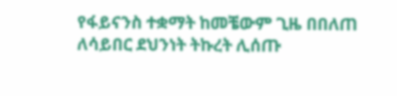የፋይናንስ ተቋማት ከመቼውም ጊዜ በበለጠ ለሳይበር ደህንነት ትኩረት ሊሰጡ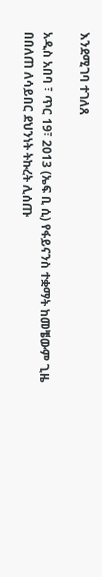እንደሚገባ ተገለጸ

አዲስ አበባ ፣ ጥር 19፣ 2013 (ኤፍ ቢ ሲ) የፋይናንስ ተቋማት ከመቼውም ጊዜ በበለጠ ለሳይበር ደህንነት ትኩረት ሊሰጡ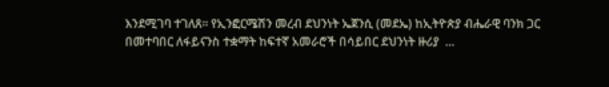እንደሚገባ ተገለጸ። የኢንፎርሜሽን መረብ ደህንነት ኤጀንሲ (መደኤ) ከኢትዮጵያ ብሔራዊ ባንክ ጋር በመተባበር ለፋይናንስ ተቋማት ከፍተኛ አመራሮች በሳይበር ደህንነት ዙሪያ  …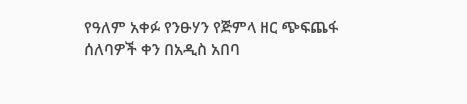የዓለም አቀፉ የንፁሃን የጅምላ ዘር ጭፍጨፋ ሰለባዎች ቀን በአዲስ አበባ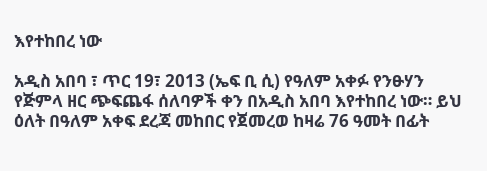እየተከበረ ነው

አዲስ አበባ ፣ ጥር 19፣ 2013 (ኤፍ ቢ ሲ) የዓለም አቀፉ የንፁሃን የጅምላ ዘር ጭፍጨፋ ሰለባዎች ቀን በአዲስ አበባ እየተከበረ ነው። ይህ ዕለት በዓለም አቀፍ ደረጃ መከበር የጀመረወ ከዛሬ 76 ዓመት በፊት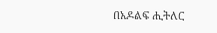በአዶልፍ ሒትለር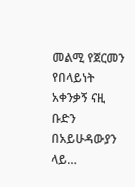መልሚ የጀርመን የበላይነት አቀንቃኝ ናዚ ቡድን በአይሁዳውያን ላይ…